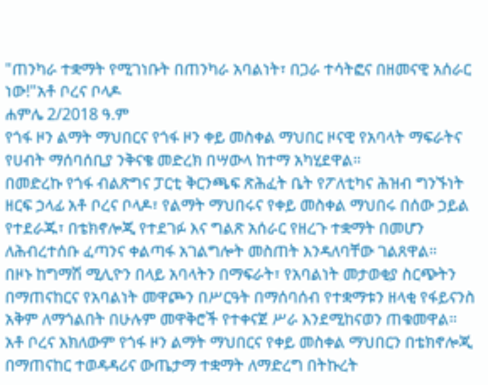"ጠንካራ ተቋማት የሚገነቡት በጠንካራ አባልነት፣ በጋራ ተሳትፎና በዘመናዊ አሰራር ነው!"አቶ ቦረና ቦላዶ
ሐምሌ 2/2018 ዓ.ም
የጎፋ ዞን ልማት ማህበርና የጎፋ ዞን ቀይ መስቀል ማህበር ዞናዊ የአባላት ማፍራትና የሀብት ማሰባሰቢያ ንቅናቄ መድረክ በሣውላ ከተማ አካሂደዋል።
በመድረኩ የጎፋ ብልጽግና ፓርቲ ቅርንጫፍ ጽሕፈት ቤት የፖለቲካና ሕዝብ ግንኙነት ዘርፍ ኃላፊ አቶ ቦረና ቦላዶ፣ የልማት ማህበሩና የቀይ መስቀል ማህበሩ በሰው ኃይል የተደራጁ፣ በቴክኖሎጂ የተደገፉ እና ግልጽ አሰራር የዘረጉ ተቋማት በመሆን ለሕብረተሰቡ ፈጣንና ቀልጣፋ አገልግሎት መስጠት እንዳለባቸው ገልጸዋል።
በዞኑ ከግማሽ ሚሊዮን በላይ አባላትን በማፍራት፣ የአባልነት መታወቂያ ስርጭትን በማጠናከርና የአባልነት መዋጮን በሥርዓት በማሰባሰብ የተቋማቱን ዘላቂ የፋይናንስ አቅም ለማጎልበት በሁሉም መዋቅሮች የተቀናጀ ሥራ እንደሚከናወን ጠቁመዋል።
አቶ ቦረና አክለውም የጎፋ ዞን ልማት ማህበርና የቀይ መስቀል ማህበርን በቴክኖሎጂ በማጠናከር ተወዳዳሪና ውጤታማ ተቋማት ለማድረግ በትኩረት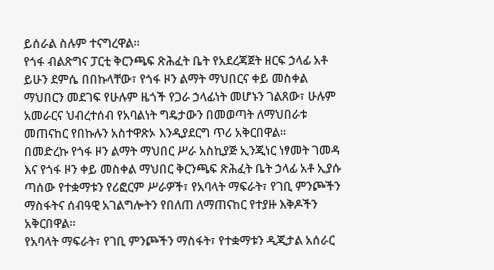ይሰራል ስሉም ተናግረዋል።
የጎፋ ብልጽግና ፓርቲ ቅርንጫፍ ጽሕፈት ቤት የአደረጃጀት ዘርፍ ኃላፊ አቶ ይሁን ደምሴ በበኩላቸው፣ የጎፋ ዞን ልማት ማህበርና ቀይ መስቀል ማህበርን መደገፍ የሁሉም ዜጎች የጋራ ኃላፊነት መሆኑን ገልጸው፣ ሁሉም አመራርና ህብረተሰብ የአባልነት ግዴታውን በመወጣት ለማህበራቱ መጠናከር የበኩሉን አስተዋጽኦ እንዲያደርግ ጥሪ አቅርበዋል።
በመድረኩ የጎፋ ዞን ልማት ማህበር ሥራ አስኪያጅ ኢንጂነር ነፃመት ገመዳ እና የጎፋ ዞን ቀይ መስቀል ማህበር ቅርንጫፍ ጽሕፈት ቤት ኃላፊ አቶ ኢያሱ ጣሰው የተቋማቱን የሪፎርም ሥራዎች፣ የአባላት ማፍራት፣ የገቢ ምንጮችን ማስፋትና ሰብዓዊ አገልግሎትን የበለጠ ለማጠናከር የተያዙ እቅዶችን አቅርበዋል።
የአባላት ማፍራት፣ የገቢ ምንጮችን ማስፋት፣ የተቋማቱን ዲጂታል አሰራር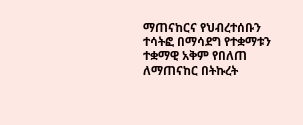ማጠናከርና የህብረተሰቡን ተሳትፎ በማሳደግ የተቋማቱን ተቋማዊ አቅም የበለጠ ለማጠናከር በትኩረት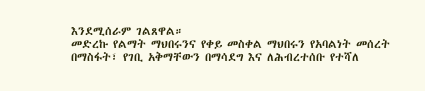እንደሚሰራም ገልጸዋል።
መድረኩ የልማት ማህበሩንና የቀይ መስቀል ማህበሩን የአባልነት መሰረት በማስፋት፣ የገቢ አቅማቸውን በማሳደግ እና ለሕብረተሰቡ የተሻለ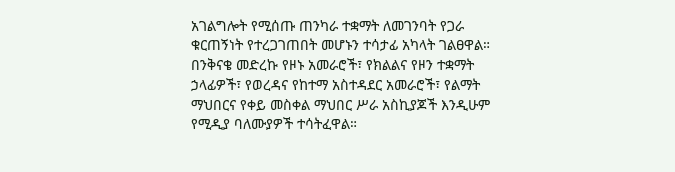አገልግሎት የሚሰጡ ጠንካራ ተቋማት ለመገንባት የጋራ ቁርጠኝነት የተረጋገጠበት መሆኑን ተሳታፊ አካላት ገልፀዋል።
በንቅናቄ መድረኩ የዞኑ አመራሮች፣ የክልልና የዞን ተቋማት ኃላፊዎች፣ የወረዳና የከተማ አስተዳደር አመራሮች፣ የልማት ማህበርና የቀይ መስቀል ማህበር ሥራ አስኪያጆች እንዲሁም የሚዲያ ባለሙያዎች ተሳትፈዋል።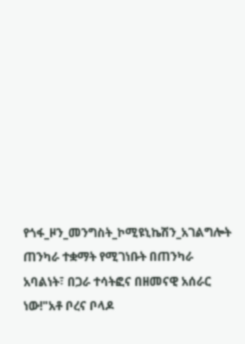የጎፋ_ዞን_መንግስት_ኮሚዩኒኬሽን_አገልግሎት
ጠንካራ ተቋማት የሚገነቡት በጠንካራ አባልነት፣ በጋራ ተሳትፎና በዘመናዊ አሰራር ነው!"አቶ ቦረና ቦላዶ